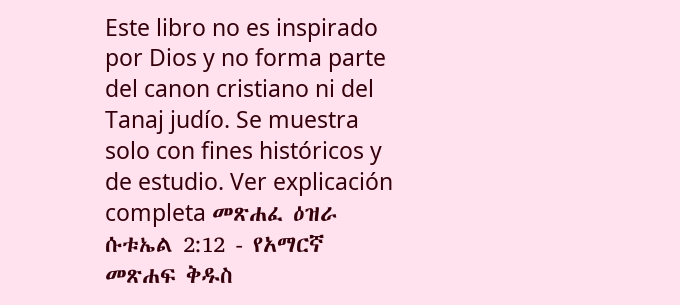Este libro no es inspirado por Dios y no forma parte del canon cristiano ni del Tanaj judío. Se muestra solo con fines históricos y de estudio. Ver explicación completa መጽሐፈ ዕዝራ ሱቱኤል 2:12 - የአማርኛ መጽሐፍ ቅዱስ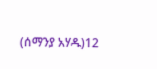(ሰማንያ አሃዱ)12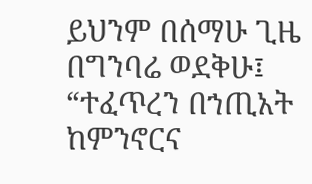ይህንም በሰማሁ ጊዜ በግንባሬ ወደቅሁ፤ “ተፈጥረን በኀጢአት ከምንኖርና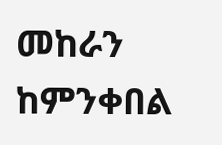መከራን ከምንቀበል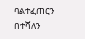ባልተፈጠርን በተሻለን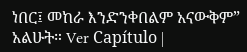ነበር፤ መከራ እንድንቀበልም አናውቅም” አልሁት። Ver Capítulo |